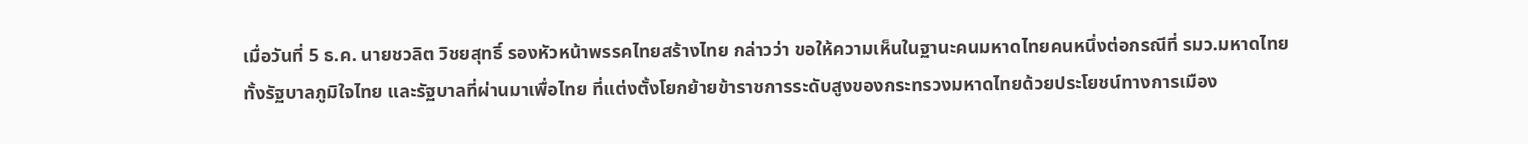เมื่อวันที่ 5 ธ.ค. นายชวลิต วิชยสุทธิ์ รองหัวหน้าพรรคไทยสร้างไทย กล่าวว่า ขอให้ความเห็นในฐานะคนมหาดไทยคนหนึ่งต่อกรณีที่ รมว.มหาดไทย ทั้งรัฐบาลภูมิใจไทย และรัฐบาลที่ผ่านมาเพื่อไทย ที่แต่งตั้งโยกย้ายข้าราชการระดับสูงของกระทรวงมหาดไทยด้วยประโยชน์ทางการเมือง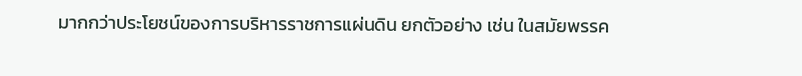มากกว่าประโยชน์ของการบริหารราชการแผ่นดิน ยกตัวอย่าง เช่น ในสมัยพรรค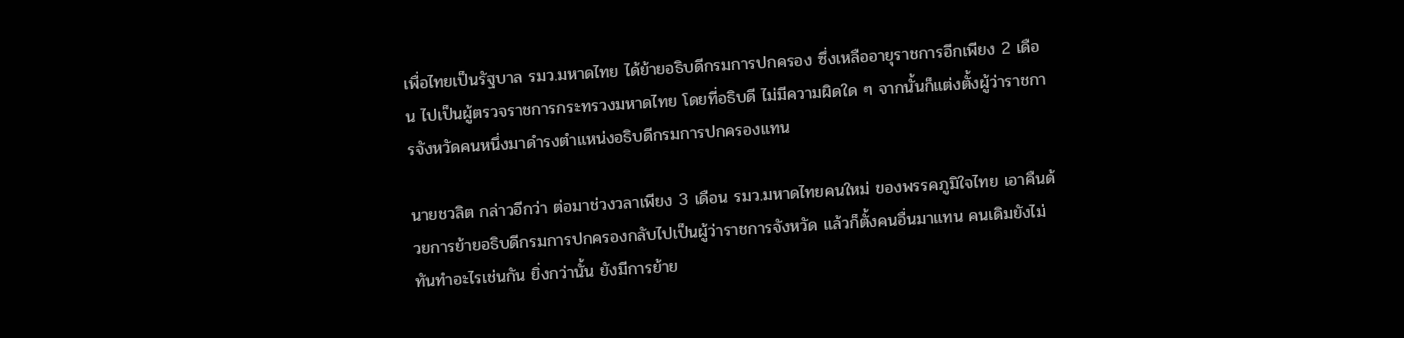เพื่อไทยเป็นรัฐบาล รมว.มหาดไทย ได้ย้ายอธิบดีกรมการปกครอง ซึ่งเหลืออายุราชการอีกเพียง 2 เดือน ไปเป็นผู้ตรวจราชการกระทรวงมหาดไทย โดยที่อธิบดี ไม่มีความผิดใด ๆ จากนั้นก็แต่งตั้งผู้ว่าราชการจังหวัดคนหนึ่งมาดำรงตำแหน่งอธิบดีกรมการปกครองแทน

นายชวลิต กล่าวอีกว่า ต่อมาช่วงวลาเพียง 3 เดือน รมว.มหาดไทยคนใหม่ ของพรรคภูมิใจไทย เอาคืนด้วยการย้ายอธิบดีกรมการปกครองกลับไปเป็นผู้ว่าราชการจังหวัด แล้วก็ตั้งคนอื่นมาแทน คนเดิมยังไม่ทันทำอะไรเช่นกัน ยิ่งกว่านั้น ยังมีการย้าย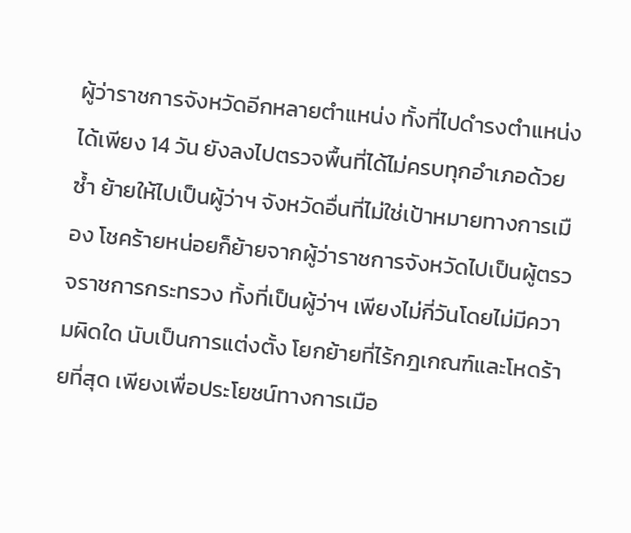ผู้ว่าราชการจังหวัดอีกหลายตำแหน่ง ทั้งที่ไปดำรงตำแหน่งได้เพียง 14 วัน ยังลงไปตรวจพื้นที่ได้ไม่ครบทุกอำเภอด้วยซ้ำ ย้ายให้ไปเป็นผู้ว่าฯ จังหวัดอื่นที่ไม่ใช่เป้าหมายทางการเมือง โชคร้ายหน่อยก็ย้ายจากผู้ว่าราชการจังหวัดไปเป็นผู้ตรวจราชการกระทรวง ทั้งที่เป็นผู้ว่าฯ เพียงไม่กี่วันโดยไม่มีความผิดใด นับเป็นการแต่งตั้ง โยกย้ายที่ไร้กฎเกณฑ์และโหดร้ายที่สุด เพียงเพื่อประโยชน์ทางการเมือ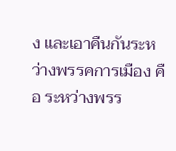ง และเอาคืนกันระหว่างพรรคการเมือง คือ ระหว่างพรร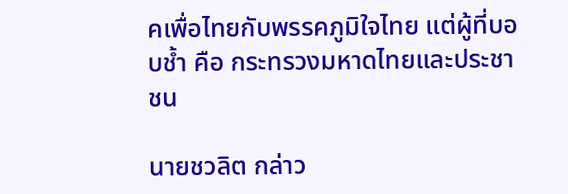คเพื่อไทยกับพรรคภูมิใจไทย แต่ผู้ที่บอบช้ำ คือ กระทรวงมหาดไทยและประชาชน

นายชวลิต กล่าว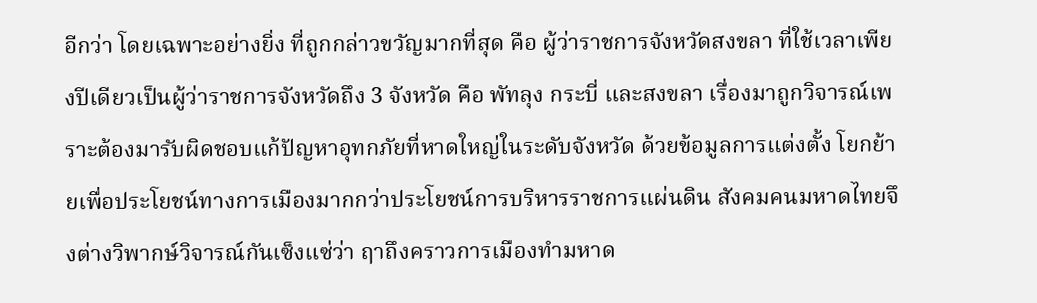อีกว่า โดยเฉพาะอย่างยิ่ง ที่ถูกกล่าวขวัญมากที่สุด คือ ผู้ว่าราชการจังหวัดสงขลา ที่ใช้เวลาเพียงปีเดียวเป็นผู้ว่าราชการจังหวัดถึง 3 จังหวัด คือ พัทลุง กระบี่ และสงขลา เรื่องมาถูกวิจารณ์เพราะต้องมารับผิดชอบแก้ปัญหาอุทกภัยที่หาดใหญ่ในระดับจังหวัด ด้วยข้อมูลการแต่งตั้ง โยกย้ายเพื่อประโยชน์ทางการเมืองมากกว่าประโยชน์การบริหารราชการแผ่นดิน สังคมคนมหาดไทยจึงต่างวิพากษ์วิจารณ์กันเซ็งแซ่ว่า ฤาถึงคราวการเมืองทำมหาด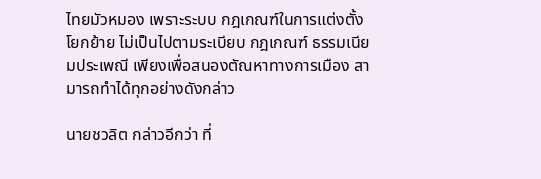ไทยมัวหมอง เพราะระบบ กฎเกณฑ์ในการแต่งตั้ง โยกย้าย ไม่เป็นไปตามระเบียบ กฎเกณฑ์ ธรรมเนียมประเพณี เพียงเพื่อสนองตัณหาทางการเมือง สามารถทำได้ทุกอย่างดังกล่าว

นายชวลิต กล่าวอีกว่า ที่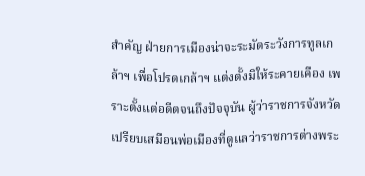สำคัญ ฝ่ายการเมืองน่าจะระมัดระวังการทูลเกล้าฯ เพื่อโปรดเกล้าฯ แต่งตั้งมิให้ระคายเคือง เพราะตั้งแต่อดีตจนถึงปัจจุบัน ผู้ว่าราชการจังหวัดเปรียบเสมือนพ่อเมืองที่ดูแลว่าราชการต่างพระ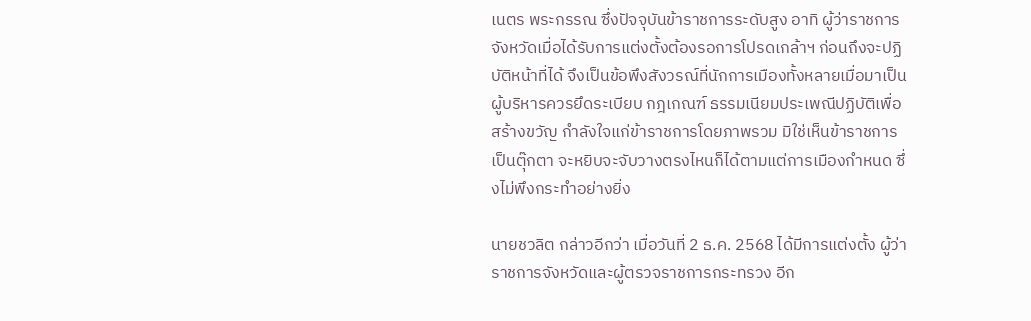เนตร พระกรรณ ซึ่งปัจจุบันข้าราชการระดับสูง อาทิ ผู้ว่าราชการจังหวัดเมื่อได้รับการแต่งตั้งต้องรอการโปรดเกล้าฯ ก่อนถึงจะปฏิบัติหน้าที่ได้ จึงเป็นข้อพึงสังวรณ์ที่นักการเมืองทั้งหลายเมื่อมาเป็นผู้บริหารควรยึดระเบียบ กฎเกณฑ์ ธรรมเนียมประเพณีปฏิบัติเพื่อสร้างขวัญ กำลังใจแก่ข้าราชการโดยภาพรวม มิใช่เห็นข้าราชการเป็นตุ๊กตา จะหยิบจะจับวางตรงไหนก็ได้ตามแต่การเมืองกำหนด ซึ่งไม่พึงกระทำอย่างยิ่ง

นายชวลิต กล่าวอีกว่า เมื่อวันที่ 2 ธ.ค. 2568 ได้มีการแต่งตั้ง ผู้ว่าราชการจังหวัดและผู้ตรวจราชการกระทรวง อีก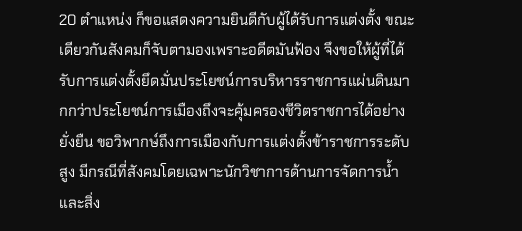20 ตำแหน่ง ก็ขอแสดงความยินดีกับผู้ได้รับการแต่งตั้ง ขณะเดียวกันสังคมก็จับตามองเพราะอดีตมันฟ้อง จึงขอให้ผู้ที่ได้รับการแต่งตั้งยึดมั่นประโยชน์การบริหารราชการแผ่นดินมากกว่าประโยชน์การเมืองถึงจะคุ้มครองชีวิตราชการได้อย่างยั่งยืน ขอวิพากษ์ถึงการเมืองกับการแต่งตั้งข้าราชการระดับสูง มีกรณีที่สังคมโดยเฉพาะนักวิชาการด้านการจัดการน้ำและสิ่ง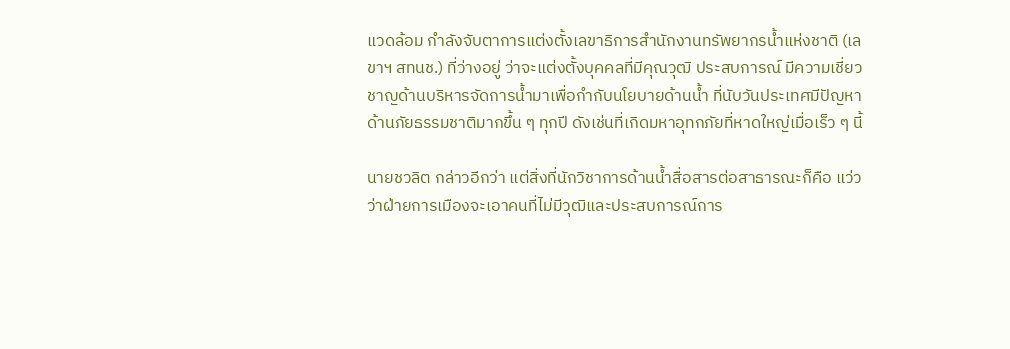แวดล้อม กำลังจับตาการแต่งตั้งเลขาธิการสำนักงานทรัพยากรน้ำแห่งชาติ (เลขาฯ สทนช.) ที่ว่างอยู่ ว่าจะแต่งตั้งบุคคลที่มีคุณวุฒิ ประสบการณ์ มีความเชี่ยวชาญด้านบริหารจัดการน้ำมาเพื่อกำกับนโยบายด้านน้ำ ที่นับวันประเทศมีปัญหาด้านภัยธรรมชาติมากขึ้น ๆ ทุกปี ดังเช่นที่เกิดมหาอุทกภัยที่หาดใหญ่เมื่อเร็ว ๆ นี้

นายชวลิต กล่าวอีกว่า แต่สิ่งที่นักวิชาการด้านน้ำสื่อสารต่อสาธารณะก็คือ แว่วว่าฝ่ายการเมืองจะเอาคนที่ไม่มีวุฒิและประสบการณ์การ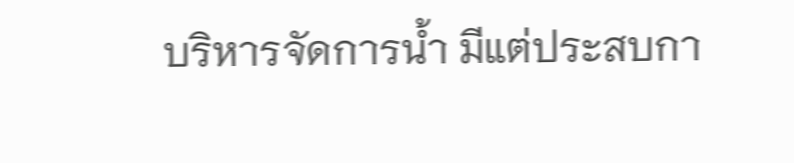บริหารจัดการน้ำ มีแต่ประสบกา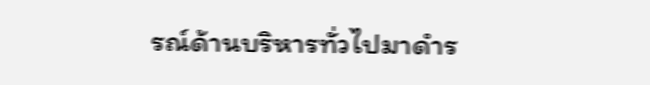รณ์ด้านบริหารทั่วไปมาดำร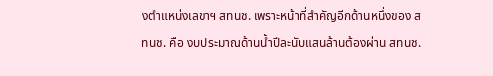งตำแหน่งเลขาฯ สทนช. เพราะหน้าที่สำคัญอีกด้านหนึ่งของ สทนช. คือ งบประมาณด้านน้ำปีละนับแสนล้านต้องผ่าน สทนช.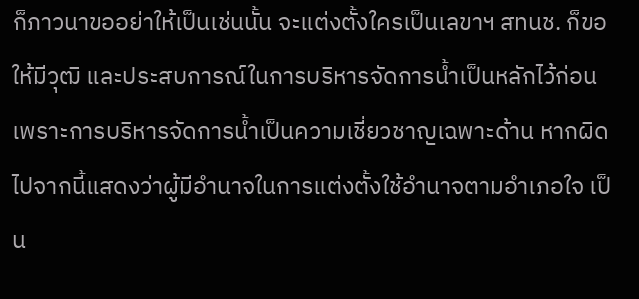ก็ภาวนาขออย่าให้เป็นเช่นนั้น จะแต่งตั้งใครเป็นเลขาฯ สทนช. ก็ขอให้มีวุฒิ และประสบการณ์ในการบริหารจัดการน้ำเป็นหลักไว้ก่อน เพราะการบริหารจัดการน้ำเป็นความเชี่ยวชาญเฉพาะด้าน หากผิดไปจากนี้แสดงว่าผู้มีอำนาจในการแต่งตั้งใช้อำนาจตามอำเภอใจ เป็น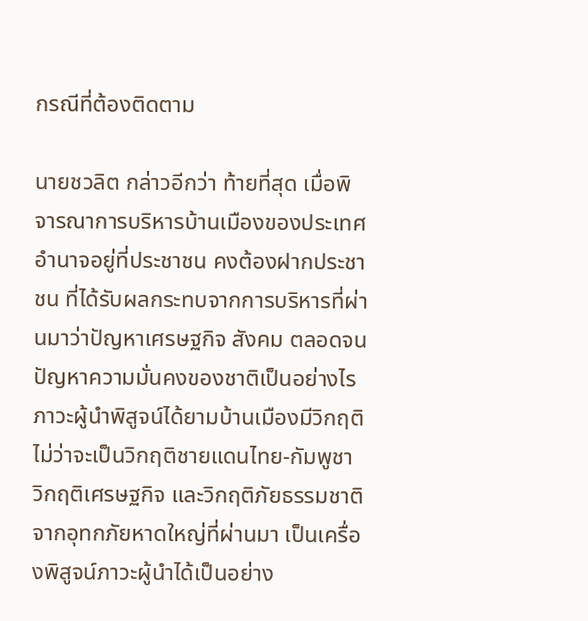กรณีที่ต้องติดตาม

นายชวลิต กล่าวอีกว่า ท้ายที่สุด เมื่อพิจารณาการบริหารบ้านเมืองของประเทศ อำนาจอยู่ที่ประชาชน คงต้องฝากประชาชน ที่ได้รับผลกระทบจากการบริหารที่ผ่านมาว่าปัญหาเศรษฐกิจ สังคม ตลอดจนปัญหาความมั่นคงของชาติเป็นอย่างไร ภาวะผู้นำพิสูจน์ได้ยามบ้านเมืองมีวิกฤติ ไม่ว่าจะเป็นวิกฤติชายแดนไทย-กัมพูชา วิกฤติเศรษฐกิจ และวิกฤติภัยธรรมชาติจากอุทกภัยหาดใหญ่ที่ผ่านมา เป็นเครื่องพิสูจน์ภาวะผู้นำได้เป็นอย่าง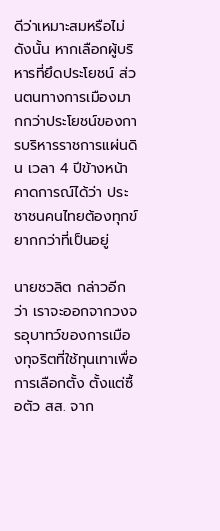ดีว่าเหมาะสมหรือไม่ ดังนั้น หากเลือกผู้บริหารที่ยึดประโยชน์ ส่วนตนทางการเมืองมากกว่าประโยชน์ของการบริหารราชการแผ่นดิน เวลา 4 ปีข้างหน้าคาดการณ์ได้ว่า ประชาชนคนไทยต้องทุกข์ยากกว่าที่เป็นอยู่

นายชวลิต กล่าวอีกว่า เราจะออกจากวงจรอุบาทว์ของการเมืองทุจริตที่ใช้ทุนเทาเพื่อการเลือกตั้ง ตั้งแต่ซื้อตัว สส. จาก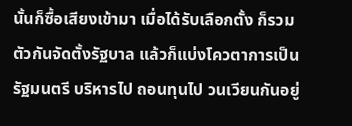นั้นก็ซื้อเสียงเข้ามา เมื่อได้รับเลือกตั้ง ก็รวมตัวกันจัดตั้งรัฐบาล แล้วก็แบ่งโควตาการเป็นรัฐมนตรี บริหารไป ถอนทุนไป วนเวียนกันอยู่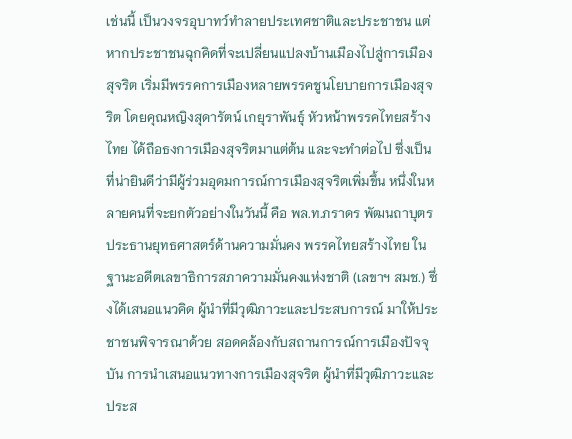เช่นนี้ เป็นวงจรอุบาทว์ทำลายประเทศชาติและประชาชน แต่หากประชาชนฉุกคิดที่จะเปลี่ยนแปลงบ้านเมืองไปสู่การเมืองสุจริต เริ่มมีพรรคการเมืองหลายพรรคชูนโยบายการเมืองสุจริต โดยคุณหญิงสุดารัตน์ เกยุราพันธ์ุ หัวหน้าพรรคไทยสร้างไทย ได้ถือธงการเมืองสุจริตมาแต่ต้น และจะทำต่อไป ซึ่งเป็นที่น่ายินดีว่ามีผู้ร่วมอุดมการณ์การเมืองสุจริตเพิ่มขึ้น หนึ่งในหลายคนที่จะยกตัวอย่างในวันนี้ คือ พล.ท.ภราดร พัฒนถาบุตร ประธานยุทธศาสตร์ด้านความมั่นคง พรรคไทยสร้างไทย ในฐานะอดีตเลขาธิการสภาความมั่นคงแห่งชาติ (เลขาฯ สมช.) ซึ่งได้เสนอแนวคิด ผู้นำที่มีวุฒิภาวะและประสบการณ์ มาให้ประชาชนพิจารณาด้วย สอดคล้องกับสถานการณ์การเมืองปัจจุบัน การนำเสนอแนวทางการเมืองสุจริต ผู้นำที่มีวุฒิภาวะและประส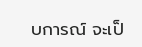บการณ์ จะเป็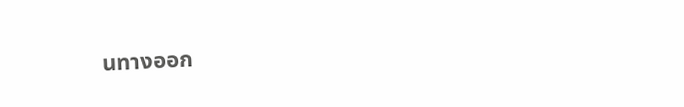นทางออก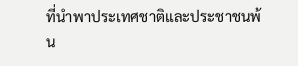ที่นำพาประเทศชาติและประชาชนพ้น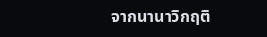จากนานาวิกฤติ